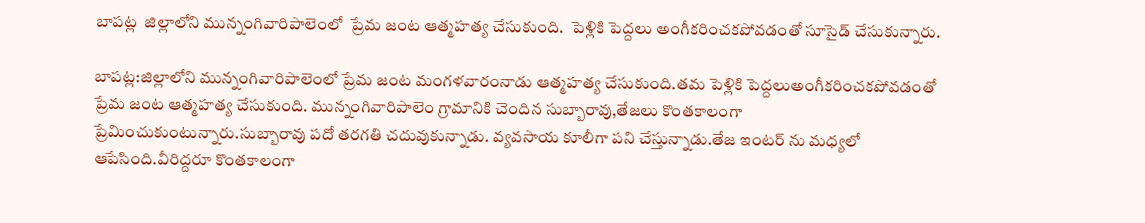బాపట్ల  జిల్లాలోని మున్నంగివారిపాలెంలో  ప్రేమ జంట ఆత్మహత్య చేసుకుంది.  పెళ్లికి పెద్దలు అంగీకరించకపోవడంతో సూసైడ్ చేసుకున్నారు.

బాపట్ల:జిల్లాలోని మున్నంగివారిపాలెంలో ప్రేమ జంట మంగళవారంనాడు ఆత్మహత్య చేసుకుంది.తమ పెళ్లికి పెద్దలుఅంగీకరించకపోవడంతో ప్రేమ జంట ఆత్మహత్య చేసుకుంది. మున్నంగివారిపాలెం గ్రామానికి చెందిన సుబ్బారావు,తేజలు కొంతకాలంగా ప్రేమించుకుంటున్నారు.సుబ్బారావు పదో తరగతి చదువుకున్నాడు. వ్యవసాయ కూలీగా పని చేస్తున్నాడు.తేజ ఇంటర్ ను మధ్యలో ఆపేసింది.వీరిద్దరూ కొంతకాలంగా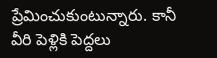ప్రేమించుకుంటున్నారు. కానీ వీరి పెళ్లికి పెద్దలు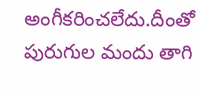అంగీకరించలేదు.దీంతో పురుగుల మందు తాగి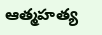ఆత్మహత్య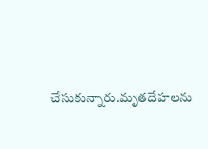చేసుకున్నారు.మృతదేహలను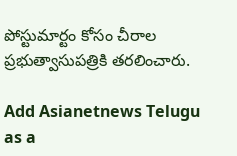పోస్టుమార్టం కోసం చీరాల ప్రభుత్వాసుపత్రికి తరలించారు.

Add Asianetnews Telugu as a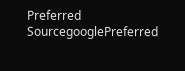Preferred SourcegooglePreferred